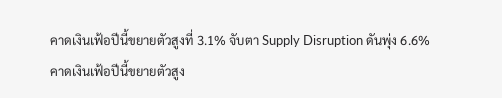คาดเงินเฟ้อปีนี้ขยายตัวสูงที่ 3.1% จับตา Supply Disruption ดันพุ่ง 6.6%
คาดเงินเฟ้อปีนี้ขยายตัวสูง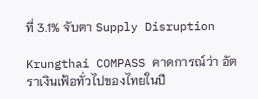ที่ 3.1% จับตา Supply Disruption

Krungthai COMPASS คาดการณ์ว่า อัตราเงินเฟ้อทั่วไปของไทยในปี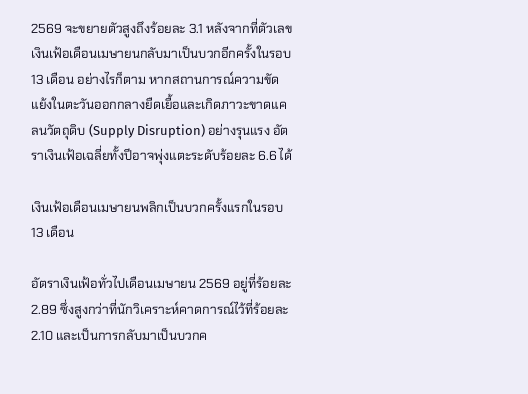2569 จะขยายตัวสูงถึงร้อยละ 3.1 หลังจากที่ตัวเลขเงินเฟ้อเดือนเมษายนกลับมาเป็นบวกอีกครั้งในรอบ 13 เดือน อย่างไรก็ตาม หากสถานการณ์ความขัดแย้งในตะวันออกกลางยืดเยื้อและเกิดภาวะขาดแคลนวัตถุดิบ (Supply Disruption) อย่างรุนแรง อัตราเงินเฟ้อเฉลี่ยทั้งปีอาจพุ่งแตะระดับร้อยละ 6.6 ได้

เงินเฟ้อเดือนเมษายนพลิกเป็นบวกครั้งแรกในรอบ 13 เดือน

อัตราเงินเฟ้อทั่วไปเดือนเมษายน 2569 อยู่ที่ร้อยละ 2.89 ซึ่งสูงกว่าที่นักวิเคราะห์คาดการณ์ไว้ที่ร้อยละ 2.10 และเป็นการกลับมาเป็นบวกค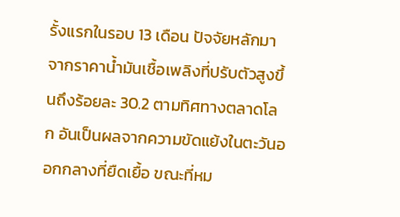รั้งแรกในรอบ 13 เดือน ปัจจัยหลักมาจากราคาน้ำมันเชื้อเพลิงที่ปรับตัวสูงขึ้นถึงร้อยละ 30.2 ตามทิศทางตลาดโลก อันเป็นผลจากความขัดแย้งในตะวันออกกลางที่ยืดเยื้อ ขณะที่หม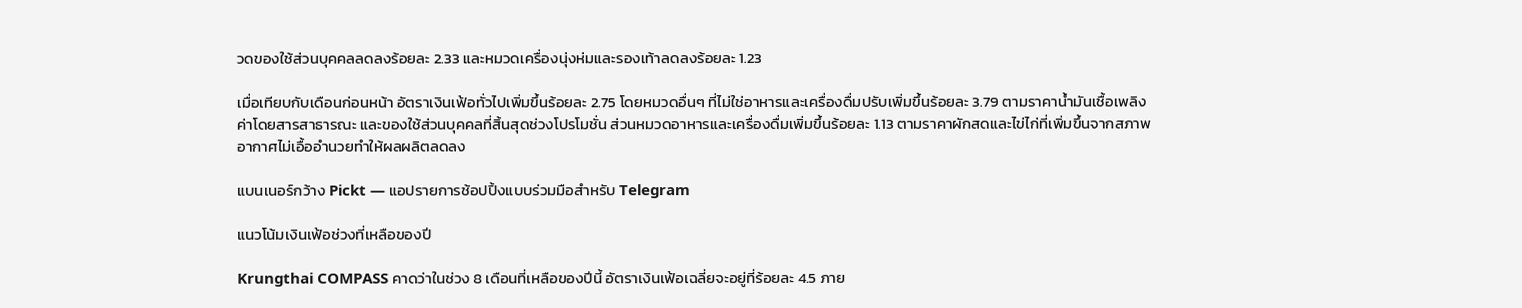วดของใช้ส่วนบุคคลลดลงร้อยละ 2.33 และหมวดเครื่องนุ่งห่มและรองเท้าลดลงร้อยละ 1.23

เมื่อเทียบกับเดือนก่อนหน้า อัตราเงินเฟ้อทั่วไปเพิ่มขึ้นร้อยละ 2.75 โดยหมวดอื่นๆ ที่ไม่ใช่อาหารและเครื่องดื่มปรับเพิ่มขึ้นร้อยละ 3.79 ตามราคาน้ำมันเชื้อเพลิง ค่าโดยสารสาธารณะ และของใช้ส่วนบุคคลที่สิ้นสุดช่วงโปรโมชั่น ส่วนหมวดอาหารและเครื่องดื่มเพิ่มขึ้นร้อยละ 1.13 ตามราคาผักสดและไข่ไก่ที่เพิ่มขึ้นจากสภาพอากาศไม่เอื้ออำนวยทำให้ผลผลิตลดลง

แบนเนอร์กว้าง Pickt — แอปรายการช้อปปิ้งแบบร่วมมือสำหรับ Telegram

แนวโน้มเงินเฟ้อช่วงที่เหลือของปี

Krungthai COMPASS คาดว่าในช่วง 8 เดือนที่เหลือของปีนี้ อัตราเงินเฟ้อเฉลี่ยจะอยู่ที่ร้อยละ 4.5 ภาย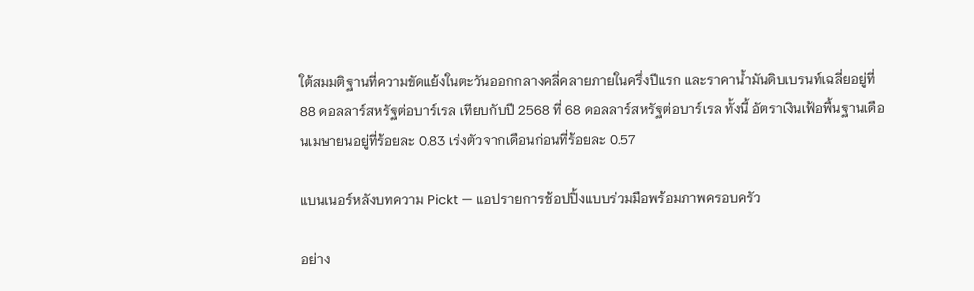ใต้สมมติฐานที่ความขัดแย้งในตะวันออกกลางคลี่คลายภายในครึ่งปีแรก และราคาน้ำมันดิบเบรนท์เฉลี่ยอยู่ที่ 88 ดอลลาร์สหรัฐต่อบาร์เรล เทียบกับปี 2568 ที่ 68 ดอลลาร์สหรัฐต่อบาร์เรล ทั้งนี้ อัตราเงินเฟ้อพื้นฐานเดือนเมษายนอยู่ที่ร้อยละ 0.83 เร่งตัวจากเดือนก่อนที่ร้อยละ 0.57

แบนเนอร์หลังบทความ Pickt — แอปรายการช้อปปิ้งแบบร่วมมือพร้อมภาพครอบครัว

อย่าง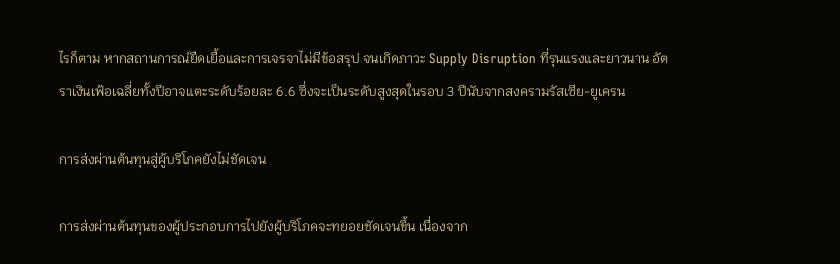ไรก็ตาม หากสถานการณ์ยืดเยื้อและการเจรจาไม่มีข้อสรุป จนเกิดภาวะ Supply Disruption ที่รุนแรงและยาวนาน อัตราเงินเฟ้อเฉลี่ยทั้งปีอาจแตะระดับร้อยละ 6.6 ซึ่งจะเป็นระดับสูงสุดในรอบ 3 ปีนับจากสงครามรัสเซีย-ยูเครน

การส่งผ่านต้นทุนสู่ผู้บริโภคยังไม่ชัดเจน

การส่งผ่านต้นทุนของผู้ประกอบการไปยังผู้บริโภคจะทยอยชัดเจนขึ้น เนื่องจาก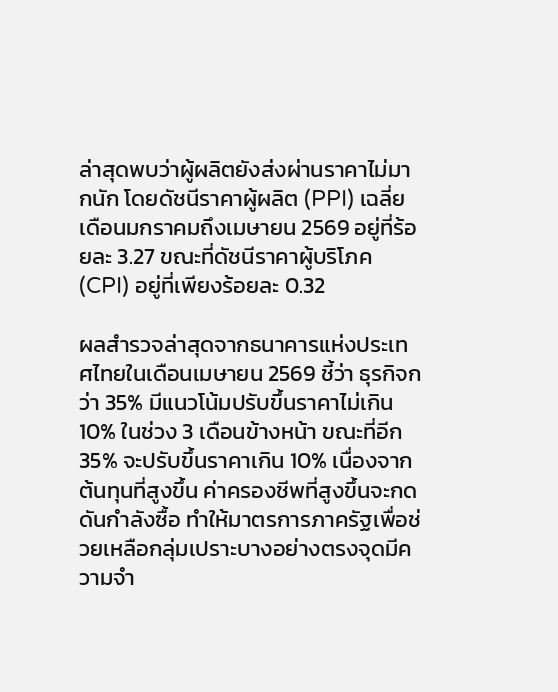ล่าสุดพบว่าผู้ผลิตยังส่งผ่านราคาไม่มากนัก โดยดัชนีราคาผู้ผลิต (PPI) เฉลี่ยเดือนมกราคมถึงเมษายน 2569 อยู่ที่ร้อยละ 3.27 ขณะที่ดัชนีราคาผู้บริโภค (CPI) อยู่ที่เพียงร้อยละ 0.32

ผลสำรวจล่าสุดจากธนาคารแห่งประเทศไทยในเดือนเมษายน 2569 ชี้ว่า ธุรกิจกว่า 35% มีแนวโน้มปรับขึ้นราคาไม่เกิน 10% ในช่วง 3 เดือนข้างหน้า ขณะที่อีก 35% จะปรับขึ้นราคาเกิน 10% เนื่องจากต้นทุนที่สูงขึ้น ค่าครองชีพที่สูงขึ้นจะกดดันกำลังซื้อ ทำให้มาตรการภาครัฐเพื่อช่วยเหลือกลุ่มเปราะบางอย่างตรงจุดมีความจำ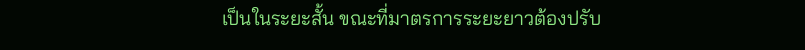เป็นในระยะสั้น ขณะที่มาตรการระยะยาวต้องปรับ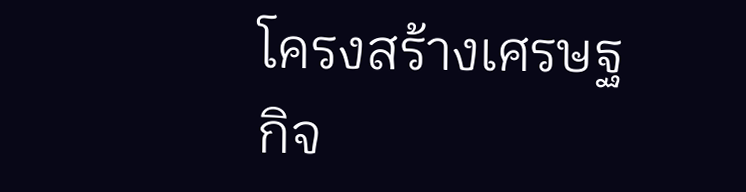โครงสร้างเศรษฐกิจ